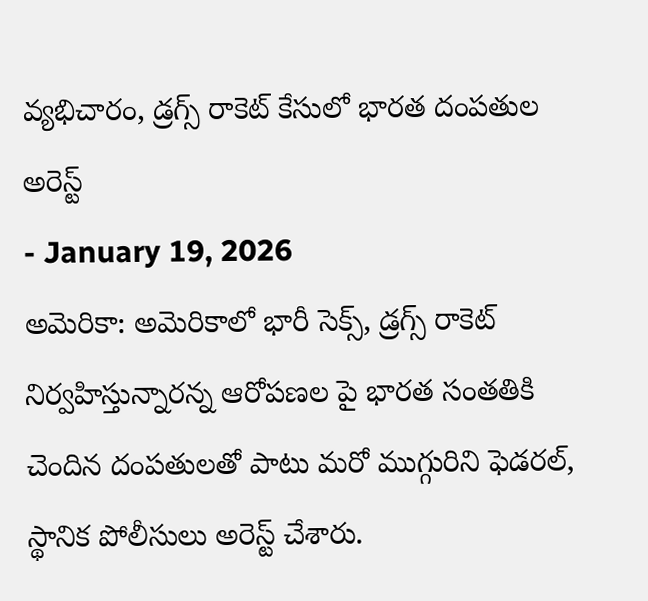వ్యభిచారం, డ్రగ్స్ రాకెట్ కేసులో భారత దంపతుల అరెస్ట్
- January 19, 2026
అమెరికా: అమెరికాలో భారీ సెక్స్, డ్రగ్స్ రాకెట్ నిర్వహిస్తున్నారన్న ఆరోపణల పై భారత సంతతికి చెందిన దంపతులతో పాటు మరో ముగ్గురిని ఫెడరల్, స్థానిక పోలీసులు అరెస్ట్ చేశారు.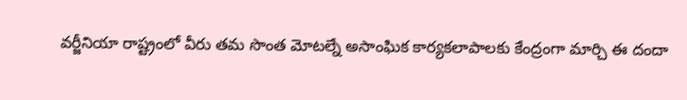వర్జీనియా రాష్ట్రంలో వీరు తమ సొంత మోటల్నే అసాంఘిక కార్యకలాపాలకు కేంద్రంగా మార్చి ఈ దందా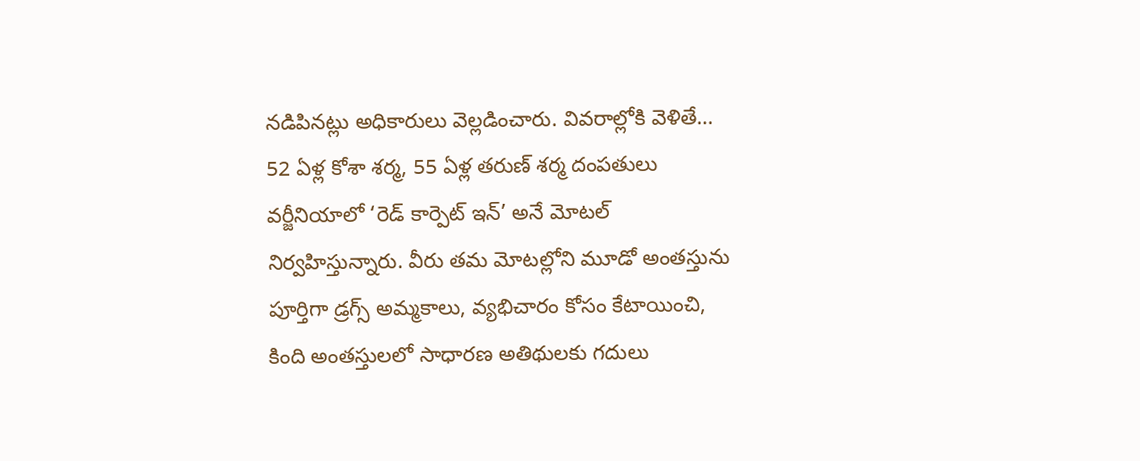నడిపినట్లు అధికారులు వెల్లడించారు. వివరాల్లోకి వెళితే… 52 ఏళ్ల కోశా శర్మ, 55 ఏళ్ల తరుణ్ శర్మ దంపతులు వర్జీనియాలో ‘రెడ్ కార్పెట్ ఇన్’ అనే మోటల్ నిర్వహిస్తున్నారు. వీరు తమ మోటల్లోని మూడో అంతస్తును పూర్తిగా డ్రగ్స్ అమ్మకాలు, వ్యభిచారం కోసం కేటాయించి, కింది అంతస్తులలో సాధారణ అతిథులకు గదులు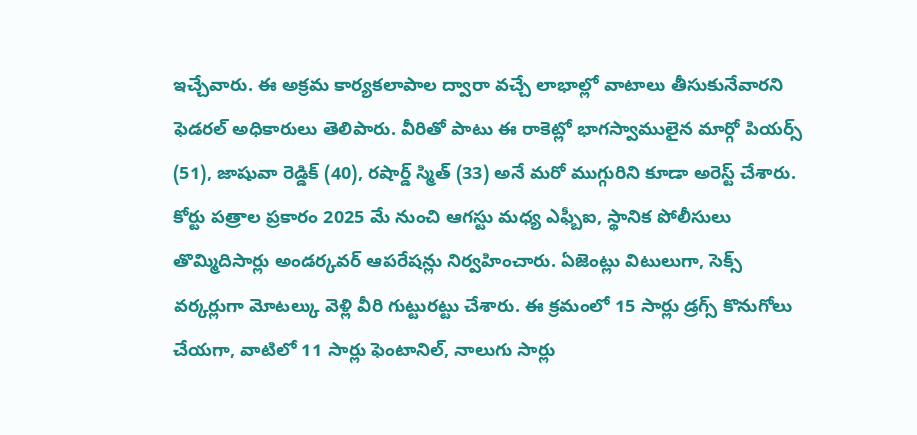ఇచ్చేవారు. ఈ అక్రమ కార్యకలాపాల ద్వారా వచ్చే లాభాల్లో వాటాలు తీసుకునేవారని ఫెడరల్ అధికారులు తెలిపారు. వీరితో పాటు ఈ రాకెట్లో భాగస్వాములైన మార్గో పియర్స్ (51), జాషువా రెడ్డిక్ (40), రషార్డ్ స్మిత్ (33) అనే మరో ముగ్గురిని కూడా అరెస్ట్ చేశారు.
కోర్టు పత్రాల ప్రకారం 2025 మే నుంచి ఆగస్టు మధ్య ఎఫ్బీఐ, స్థానిక పోలీసులు తొమ్మిదిసార్లు అండర్కవర్ ఆపరేషన్లు నిర్వహించారు. ఏజెంట్లు విటులుగా, సెక్స్ వర్కర్లుగా మోటల్కు వెళ్లి వీరి గుట్టురట్టు చేశారు. ఈ క్రమంలో 15 సార్లు డ్రగ్స్ కొనుగోలు చేయగా, వాటిలో 11 సార్లు ఫెంటానిల్, నాలుగు సార్లు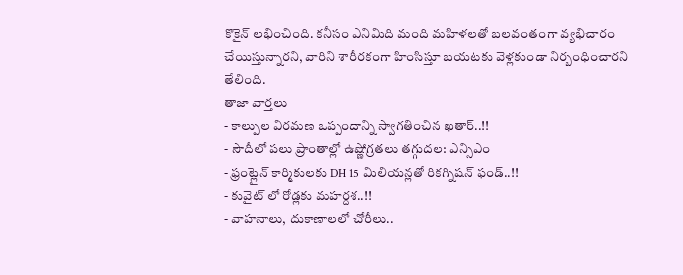కొకైన్ లభించింది. కనీసం ఎనిమిది మంది మహిళలతో బలవంతంగా వ్యభిచారం చేయిస్తున్నారని, వారిని శారీరకంగా హింసిస్తూ బయటకు వెళ్లకుండా నిర్బంధించారని తేలింది.
తాజా వార్తలు
- కాల్పుల విరమణ ఒప్పందాన్ని స్వాగతించిన ఖతార్..!!
- సౌదీలో పలు ప్రాంతాల్లో ఉష్ణోగ్రతలు తగ్గుదల: ఎన్సిఎం
- ఫ్రంట్లైన్ కార్మికులకు DH 15 మిలియన్లతో రికగ్నిషన్ ఫండ్..!!
- కువైట్ లో రోడ్లకు మహర్దశ..!!
- వాహనాలు, దుకాణాలలో చోరీలు..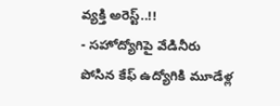వ్యక్తి అరెస్ట్..!!
- సహోద్యోగిపై వేడినీరు పోసిన కేఫ్ ఉద్యోగికి మూడేళ్ల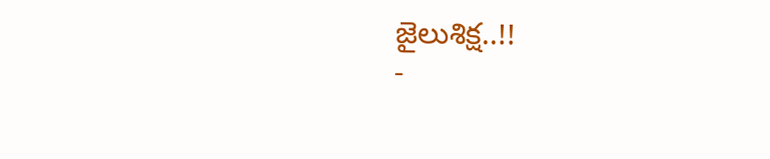జైలుశిక్ష..!!
-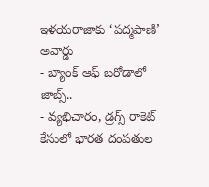ఇళయరాజాకు ‘పద్మపాణి’ అవార్డు
- బ్యాంక్ ఆఫ్ బరోడాలో జాబ్స్..
- వ్యభిచారం, డ్రగ్స్ రాకెట్ కేసులో భారత దంపతుల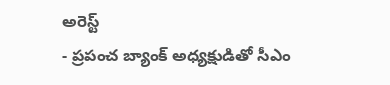అరెస్ట్
- ప్రపంచ బ్యాంక్ అధ్యక్షుడితో సీఎం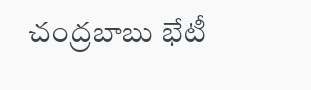చంద్రబాబు భేటీ